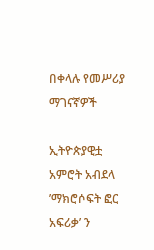በቀላሉ የመሥሪያ ማገናኛዎች

ኢትዮጵያዊቷ አምሮት አብደላ ’ማክሮሶፍት ፎር አፍሪቃ’ ን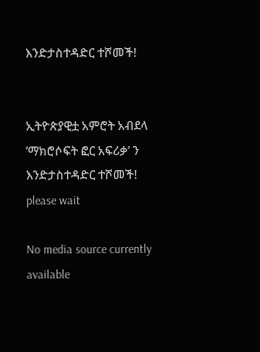እንድታስተዳድር ተሾመች!


ኢትዮጵያዊቷ አምሮት አብደላ ’ማክሮሶፍት ፎር አፍሪቃ’ ን እንድታስተዳድር ተሾመች!
please wait

No media source currently available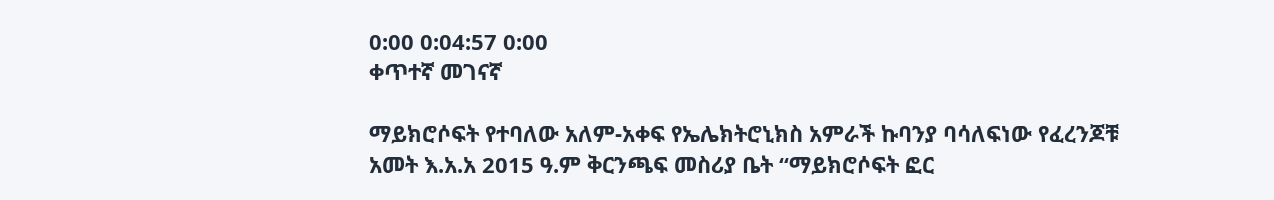0:00 0:04:57 0:00
ቀጥተኛ መገናኛ

ማይክሮሶፍት የተባለው አለም-አቀፍ የኤሌክትሮኒክስ አምራች ኩባንያ ባሳለፍነው የፈረንጆቹ አመት እ.አ.አ 2015 ዓ.ም ቅርንጫፍ መስሪያ ቤት “ማይክሮሶፍት ፎር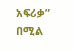አፍሪቃ” በሚል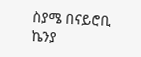ስያሜ በናይሮቢ ኬንያ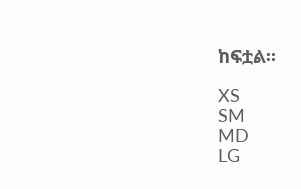ከፍቷል።

XS
SM
MD
LG